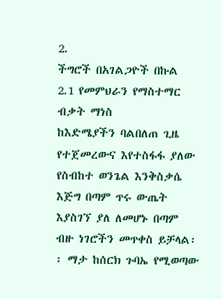2.
ችግሮች በአገልጋዮች በኩል
2.1 የመምህራን የማስተማር ብቃት ማነስ
ከእድሜያችን ባልበለጠ ጊዜ የተጀመረውና እየተስፋፋ ያለው የስብከተ ወንጌል እንቅስቃሴ እጅግ በጣም ጥሩ ውጤት እያስገኘ ያለ ለመሆኑ በጣም ብዙ ነገሮችን መጥቀስ ይቻላል፡፡ ማታ ከሰርክ ጉባኤ የሚወጣው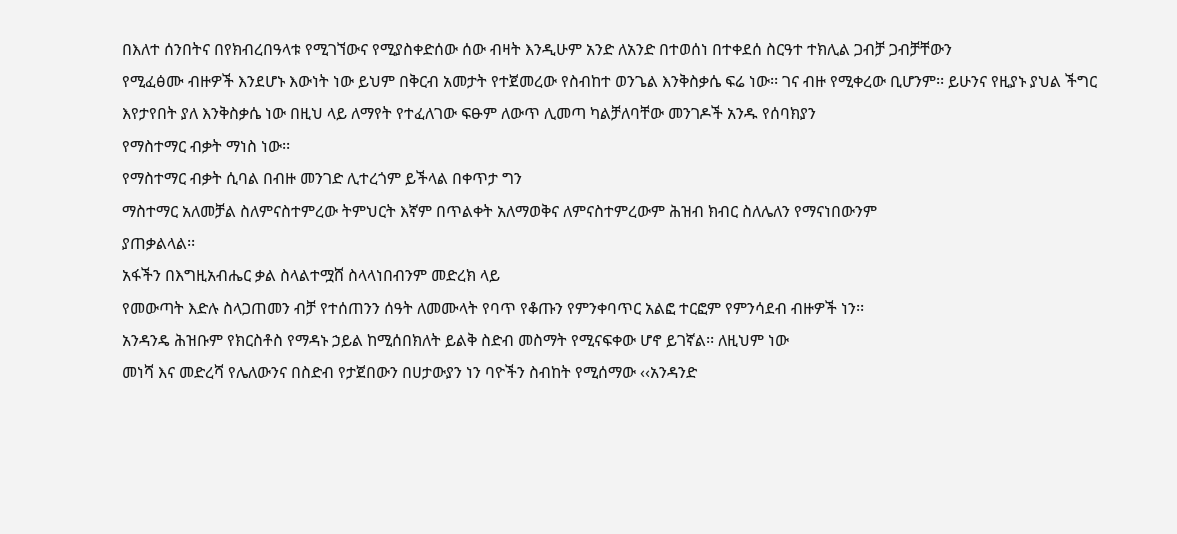በእለተ ሰንበትና በየክብረበዓላቱ የሚገኘውና የሚያስቀድሰው ሰው ብዛት እንዲሁም አንድ ለአንድ በተወሰነ በተቀደሰ ስርዓተ ተክሊል ጋብቻ ጋብቻቸውን
የሚፈፅሙ ብዙዎች እንደሆኑ እውነት ነው ይህም በቅርብ አመታት የተጀመረው የስብከተ ወንጌል እንቅስቃሴ ፍሬ ነው፡፡ ገና ብዙ የሚቀረው ቢሆንም፡፡ ይሁንና የዚያኑ ያህል ችግር
እየታየበት ያለ እንቅስቃሴ ነው በዚህ ላይ ለማየት የተፈለገው ፍፁም ለውጥ ሊመጣ ካልቻለባቸው መንገዶች አንዱ የሰባክያን
የማስተማር ብቃት ማነስ ነው፡፡
የማስተማር ብቃት ሲባል በብዙ መንገድ ሊተረጎም ይችላል በቀጥታ ግን
ማስተማር አለመቻል ስለምናስተምረው ትምህርት እኛም በጥልቀት አለማወቅና ለምናስተምረውም ሕዝብ ክብር ስለሌለን የማናነበውንም
ያጠቃልላል፡፡
አፋችን በእግዚአብሔር ቃል ስላልተሟሸ ስላላነበብንም መድረክ ላይ
የመውጣት እድሉ ስላጋጠመን ብቻ የተሰጠንን ሰዓት ለመሙላት የባጥ የቆጡን የምንቀባጥር አልፎ ተርፎም የምንሳደብ ብዙዎች ነን፡፡
አንዳንዴ ሕዝቡም የክርስቶስ የማዳኑ ኃይል ከሚሰበክለት ይልቅ ስድብ መስማት የሚናፍቀው ሆኖ ይገኛል፡፡ ለዚህም ነው
መነሻ እና መድረሻ የሌለውንና በስድብ የታጀበውን በሀታውያን ነን ባዮችን ስብከት የሚሰማው ‹‹አንዳንድ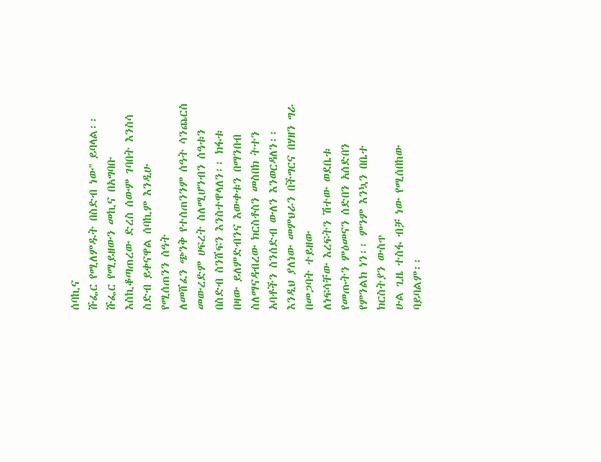ሰባኪና
ሹፌር የሚለምዱት በስድብ ነው'' ይባላል፡፡ ሹፌር የሚይዘውን መኪና በአግባቡ እስኪቆጣጠረው ድረስ ሰውም ገባበት እንስሳ
ስድብ ይቀናዋል ሰባኪም እንዲሁ
የሚሰጠንን ሰዓት
ለመሸፈን ጭንቅ የተሰጠንንም ሰዓት ሳንጨርስ መውረድም ሀፍረት ስለሚሆንብን ሰዓቱን በስድብ ስንሸፍን እንስተዋላለን፡፡ ክፋቱ
በዛው ይለምድብንና እውቀቱን በማንበብ ስለማናዳብረው ክርስቶስን መስበክ ትተን አባቶችን ስንሰድብ ውለን እንወርዳለን፡፡
እንዲህ ያለነው መምህራን በችግርና በሃዘን ግራ በመጋባት ተይዘው
ለነፍሳቸው እረፍትን ሽተው ወደቤቱ የመጡትን ምዕመናን ሰድበን አሰድበን የምንልክ ነን፡፡ ምንም እንኳን በቤተ ክርስትያን ውስጥ
ሁል ጊዜ ተስፋ ብቻ ነው የሚሰበከው ባይባልም፡፡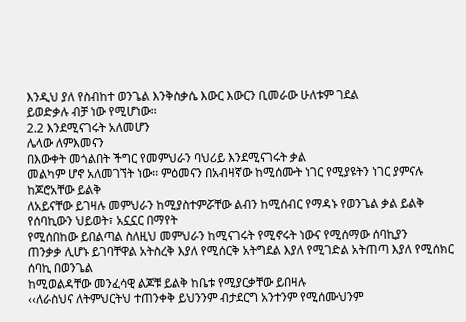እንዲህ ያለ የስብከተ ወንጌል እንቅስቃሴ እውር እውርን ቢመራው ሁለቱም ገደል
ይወድቃሉ ብቻ ነው የሚሆነው፡፡
2.2 እንደሚናገሩት አለመሆን
ሌላው ለምእመናን
በእውቀት መጎልበት ችግር የመምህራን ባህሪይ እንደሚናገሩት ቃል
መልካም ሆኖ አለመገኘት ነው፡፡ ምዕመናን በአብዛኛው ከሚሰሙት ነገር የሚያዩትን ነገር ያምናሉ ከጆሮአቸው ይልቅ
ለአይናቸው ይገዛሉ መምህራን ከሚያስተምሯቸው ልብን ከሚሰብር የማዳኑ የወንጌል ቃል ይልቅ የሰባኪውን ህይወት፣ አኗኗር በማየት
የሚሰበከው ይበልጣል ስለዚህ መምህራን ከሚናገሩት የሚኖሩት ነውና የሚሰማው ሰባኪያን
ጠንቃቃ ሊሆኑ ይገባቸዋል አትስረቅ እያለ የሚሰርቅ አትግደል እያለ የሚገድል አትጠጣ እያለ የሚሰክር ሰባኪ በወንጌል
ከሚወልዳቸው መንፈሳዊ ልጆቹ ይልቅ ከቤቱ የሚያርቃቸው ይበዛሉ
‹‹ለራስህና ለትምህርትህ ተጠንቀቅ ይህንንም ብታደርግ አንተንም የሚሰሙህንም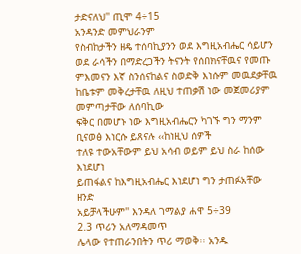ታድናለህ'' ጢሞ 4÷15
አንዳንድ መምህራንም
የስብከታችን ዘዴ ተሰባኪያንን ወደ እግዚአብሔር ሳይሆን ወደ ራሳችን በማድረጋችን ትናንት የሰበክናቸዉና የመጡ
ምእመናን እኛ ስንሰናከልና ስወድቅ እነሱም መዉደቃቸዉ ከቤቱም መቅረታቸዉ ለዚህ ተጠቃሽ ነው መጀመሪያም መምጣታቸው ለሰባኪው
ፍቅር በመሆኑ ነው እግዚአብሔርን ካገኙ ግን ማንም ቢናወፅ እነርሱ ይጸናሉ ‹‹ከነዚህ ሰዎች
ተለዩ ተውአቸውም ይህ አሳብ ወይም ይህ ስራ ከሰው እነደሆነ
ይጠፋልና ከእግዚአብሔር እነደሆነ ግን ታጠፉአቸው ዘንድ
አይቻላችሁም'' እንዳለ ገማልያ ሐዋ 5÷39
2.3 ጥሪን አለማዳመጥ
ሌላው የተጠራንበትን ጥሪ ማወቅ፡፡ አንዱ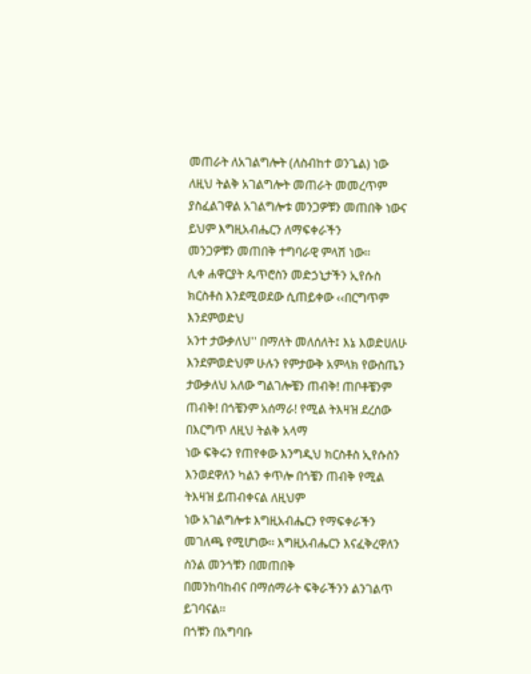መጠራት ለአገልግሎት (ለስብከተ ወንጌል) ነው
ለዚህ ትልቅ አገልግሎት መጠራት መመረጥም ያስፈልገዋል አገልግሎቱ መንጋዎቹን መጠበቅ ነውና ይህም እግዚአብሔርን ለማፍቀራችን
መንጋዎቹን መጠበቅ ተግባራዊ ምላሽ ነው፡፡
ሊቀ ሐዋርያት ጴጥሮስን መድኃኒታችን ኢየሱስ ክርስቶስ እንደሚወደው ሲጠይቀው ‹‹በርግጥም እንደምወድህ
አንተ ታውቃለህ'' በማለት መለሰለት፤ እኔ እወድሀለሁ እንደምወድህም ሁሉን የምታውቅ አምላክ የውስጤን
ታውቃለህ አለው ግልገሎቼን ጠብቅ! ጠቦቶቼንም ጠብቅ! በጎቼንም አሰማራ! የሚል ትእዛዝ ደረሰው በእርግጥ ለዚህ ትልቅ አላማ
ነው ፍቅሩን የጠየቀው እንግዲህ ክርስቶስ ኢየሱስን እንወደዋለን ካልን ቀጥሎ በጎቼን ጠብቅ የሚል ትእዛዝ ይጠብቀናል ለዚህም
ነው አገልግሎቱ እግዚአብሔርን የማፍቀራችን መገለጫ የሚሆነው፡፡ እግዚአብሔርን እናፈቅረዋለን ስንል መንጎቹን በመጠበቅ
በመንከባከብና በማሰማራት ፍቅራችንን ልንገልጥ ይገባናል፡፡
በጎቹን በአግባቡ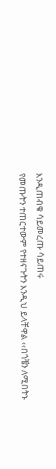እንዲጠብቁ ሳይመረጡ ሳይጠሩ
የመጡትን ተጠርተውም የተዘናጉትን እንዲህ ይላቸዋል ‹‹በጎቼን ለሚበትኑ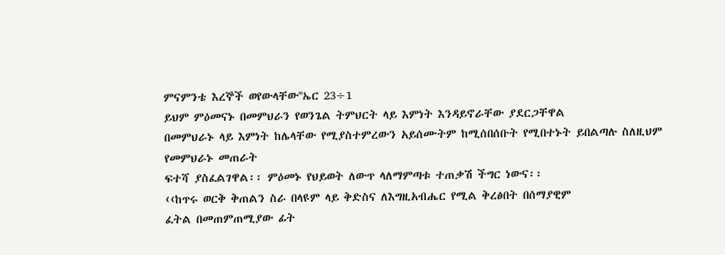ምናምንቴ እረኞች ወየውላቸው''ኤር 23÷1
ይህም ምዕመናኑ በመምህራን የወንጌል ትምህርት ላይ እምነት እንዳይኖራቸው ያደርጋቸዋል
በመምህራኑ ላይ እምነት ከሌላቸው የሚያስተምረውን አይሰሙትም ከሚሰበሰቡት የሚበተኑት ይበልጣሉ ስለዚህም የመምህራኑ መጠራት
ፍተሻ ያስፈልገዋል፡፡ ምዕመኑ የህይወት ለውጥ ላለማምጣቱ ተጠቃሽ ችግር ነውና፡፡
‹‹ከጥሩ ወርቅ ቅጠልን ስራ በላዩም ላይ ቅድስና ለእግዚአብሔር የሚል ቅረፅበት በሰማያዊም
ፈትል በመጠምጠሚያው ፊት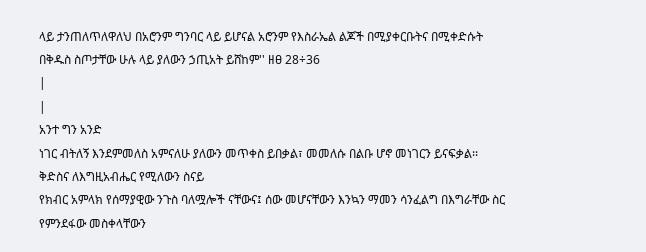ላይ ታንጠለጥለዋለህ በአሮንም ግንባር ላይ ይሆናል አሮንም የእስራኤል ልጆች በሚያቀርቡትና በሚቀድሱት
በቅዱስ ስጦታቸው ሁሉ ላይ ያለውን ኃጢአት ይሸከም'' ዘፀ 28÷36
|
|
አንተ ግን አንድ
ነገር ብትለኝ እንደምመለስ አምናለሁ ያለውን መጥቀስ ይበቃል፣ መመለሱ በልቡ ሆኖ መነገርን ይናፍቃል፡፡
ቅድስና ለእግዚአብሔር የሚለውን ስናይ
የክብር አምላክ የሰማያዊው ንጉስ ባለሟሎች ናቸውና፤ ሰው መሆናቸውን እንኳን ማመን ሳንፈልግ በእግራቸው ስር
የምንደፋው መስቀላቸውን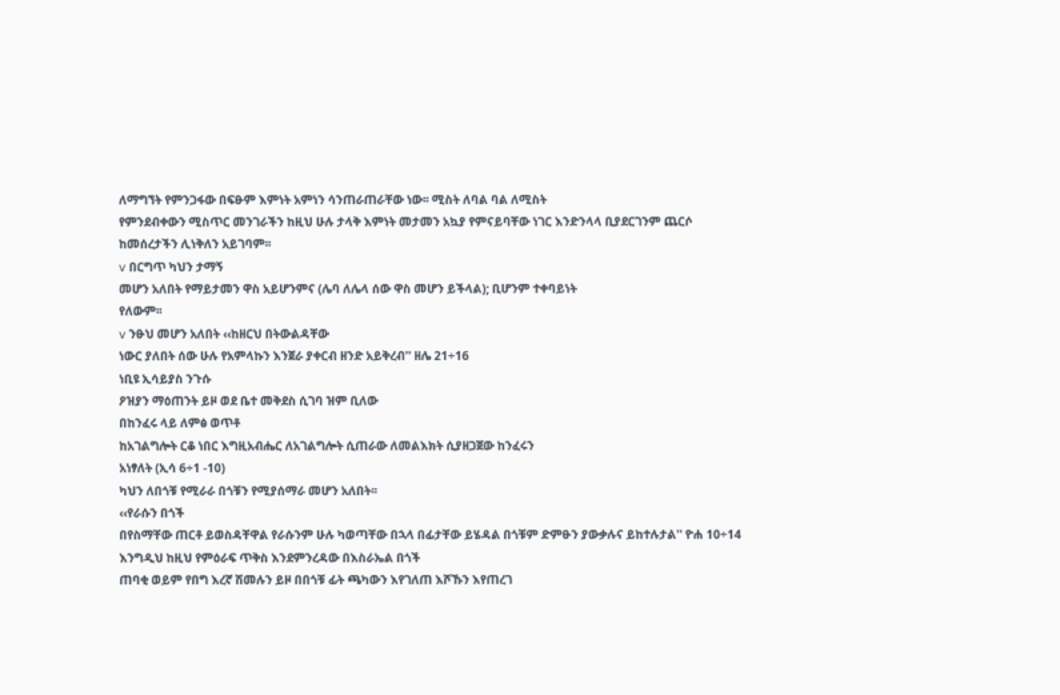ለማግኘት የምንጋፋው በፍፁም እምነት አምነን ሳንጠራጠራቸው ነው፡፡ ሚስት ለባል ባል ለሚስት
የምንደብቀውን ሚስጥር መንገራችን ከዚህ ሁሉ ታላቅ እምነት መታመን አኳያ የምናይባቸው ነገር እንድንላላ ቢያደርገንም ጨርሶ
ከመሰረታችን ሊነቅለን አይገባም፡፡
v በርግጥ ካህን ታማኝ
መሆን አለበት የማይታመን ዋስ አይሆንምና (ሌባ ለሌላ ሰው ዋስ መሆን ይችላል); ቢሆንም ተቀባይነት
የለውም፡፡
v ንፁህ መሆን አለበት ‹‹ከዘርህ በትውልዳቸው
ነውር ያለበት ሰው ሁሉ የአምላኩን እንጀራ ያቀርብ ዘንድ አይቅረብ'' ዘሌ 21÷16
ነቢዩ ኢሳይያስ ንጉሱ
ዖዝያን ማዕጠንት ይዞ ወደ ቤተ መቅደስ ሲገባ ዝም ቢለው
በከንፈሩ ላይ ለምፅ ወጥቶ
ከአገልግሎት ርቆ ነበር እግዚአብሔር ለአገልግሎት ሲጠራው ለመልእክት ሲያዘጋጀው ከንፈሩን
አነፃለት (ኢሳ 6÷1 -10)
ካህን ለበጎቹ የሚራራ በጎቹን የሚያሰማራ መሆን አለበት፡፡
‹‹የራሱን በጎች
በየስማቸው ጠርቶ ይወስዳቸዋል የራሱንም ሁሉ ካወጣቸው በኋላ በፊታቸው ይሄዳል በጎቹም ድምፁን ያውቃሉና ይከተሉታል'' ዮሐ 10÷14
እንግዲህ ከዚህ የምዕራፍ ጥቅስ እንደምንረዳው በእስራኤል በጎች
ጠባቂ ወይም የበግ እረኛ ሽመሉን ይዞ በበጎቹ ፊት ጫካውን እየገለጠ እሾኹን እየጠረገ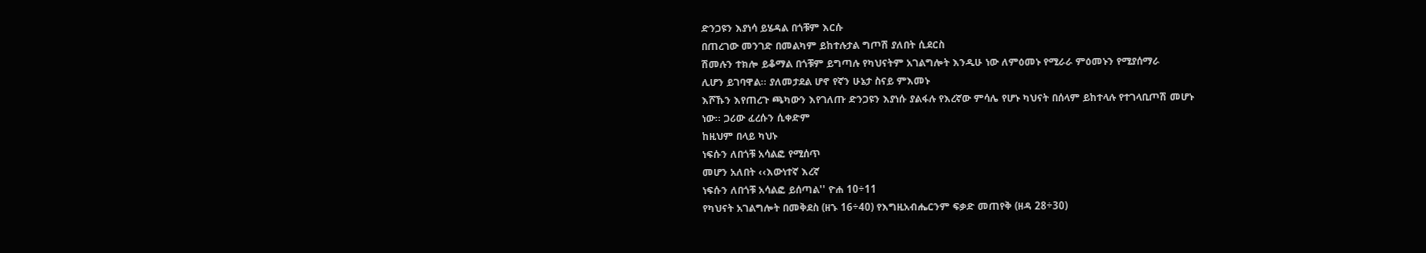ድንጋዩን እያነሳ ይሄዳል በጎቹም እርሱ
በጠረገው መንገድ በመልካም ይከተሉታል ግጦሽ ያለበት ሲደርስ
ሽመሉን ተክሎ ይቆማል በጎቹም ይግጣሉ የካህናትም አገልግሎት እንዲሁ ነው ለምዕመኑ የሚራራ ምዕመኑን የሚያሰማራ
ሊሆን ይገባዋል፡፡ ያለመታደል ሆኖ የኛን ሁኔታ ስናይ ምእመኑ
እሾኹን እየጠረጉ ጫካውን እየገለጡ ድንጋዩን እያነሱ ያልፋሉ የእረኛው ምሳሌ የሆኑ ካህናት በሰላም ይከተላሉ የተገላቢጦሽ መሆኑ
ነው፡፡ ጋሪው ፈረሱን ሲቀድም
ከዚህም በላይ ካህኑ
ነፍሱን ለበጎቹ አሳልፎ የሚሰጥ
መሆን አለበት ‹‹እውነተኛ እረኛ
ነፍሱን ለበጎቹ አሳልፎ ይሰጣል'' ዮሐ 10÷11
የካህናት አገልግሎት በመቅደስ (ዘኁ 16÷40) የእግዚአብሔርንም ፍቃድ መጠየቅ (ዘዳ 28÷30)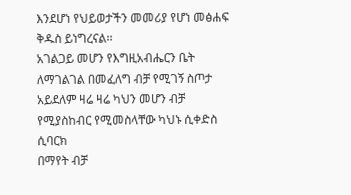እንደሆነ የህይወታችን መመሪያ የሆነ መፅሐፍ ቅዱስ ይነግረናል፡፡
አገልጋይ መሆን የእግዚአብሔርን ቤት
ለማገልገል በመፈለግ ብቻ የሚገኝ ስጦታ አይደለም ዛሬ ዛሬ ካህን መሆን ብቻ የሚያስከብር የሚመስላቸው ካህኑ ሲቀድስ ሲባርክ
በማየት ብቻ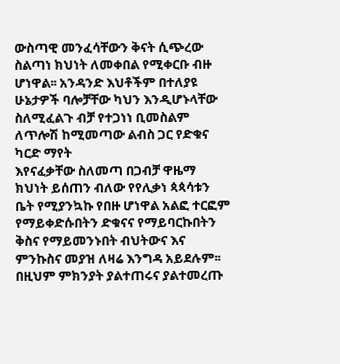ውስጣዊ መንፈሳቸውን ቅናት ሲጭረው ስልጣነ ክህነት ለመቀበል የሚቀርቡ ብዙ ሆነዋል፡፡ አንዳንድ እህቶችም በተለያዩ
ሁኔታዎች ባሎቻቸው ካህን እንዲሆኑላቸው ስለሚፈልጉ ብቻ የተጋነነ ቢመስልም ለጥሎሽ ከሚመጣው ልብስ ጋር የድቁና ካርድ ማየት
እየናፈቃቸው ስለመጣ በጋብቻ ዋዜማ ክህነት ይሰጠን ብለው የየሊቃነ ጳጳሳቱን ቤት የሚያንኳኩ የበዙ ሆነዋል አልፎ ተርፎም
የማይቀድሱበትን ድቁናና የማይባርኩበትን ቅስና የማይመንኑበት ብህትውና እና ምንኩስና መያዝ ለዛሬ እንግዳ አይደሉም፡፡
በዚህም ምክንያት ያልተጠሩና ያልተመረጡ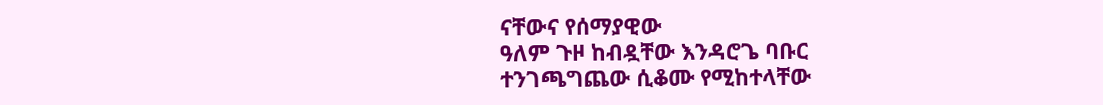ናቸውና የሰማያዊው
ዓለም ጉዞ ከብዷቸው እንዳሮጌ ባቡር
ተንገጫግጨው ሲቆሙ የሚከተላቸው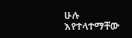ሁሉ እየተላተማቸው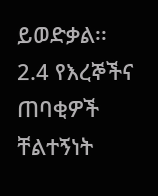ይወድቃል፡፡
2.4 የእረኞችና ጠባቂዎች ቸልተኝነት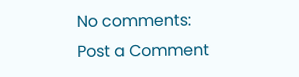No comments:
Post a Comment